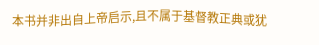本书并非出自上帝启示,且不属于基督教正典或犹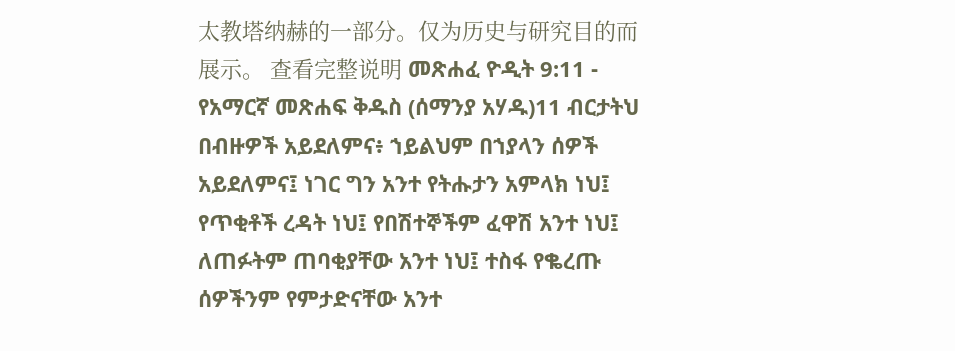太教塔纳赫的一部分。仅为历史与研究目的而展示。 查看完整说明 መጽሐፈ ዮዲት 9:11 - የአማርኛ መጽሐፍ ቅዱስ (ሰማንያ አሃዱ)11 ብርታትህ በብዙዎች አይደለምና፥ ኀይልህም በኀያላን ሰዎች አይደለምና፤ ነገር ግን አንተ የትሑታን አምላክ ነህ፤ የጥቂቶች ረዳት ነህ፤ የበሽተኞችም ፈዋሽ አንተ ነህ፤ ለጠፉትም ጠባቂያቸው አንተ ነህ፤ ተስፋ የቈረጡ ሰዎችንም የምታድናቸው አንተ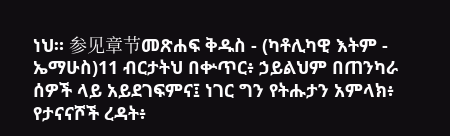ነህ። 参见章节መጽሐፍ ቅዱስ - (ካቶሊካዊ እትም - ኤማሁስ)11 ብርታትህ በቍጥር፥ ኃይልህም በጠንካራ ሰዎች ላይ አይደገፍምና፤ ነገር ግን የትሑታን አምላክ፥ የታናናሾች ረዳት፥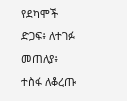የደካሞች ድጋፍ፥ ለተገፉ መጠለያ፥ ተስፋ ለቆረጡ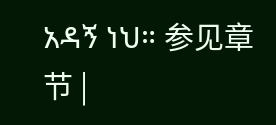አዳኝ ነህ። 参见章节 |